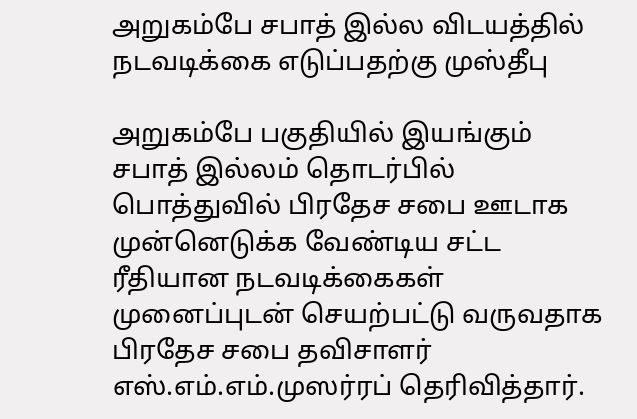அறுகம்பே சபாத் இல்ல விடயத்தில் நடவடிக்கை எடுப்பதற்கு முஸ்தீபு

அறுகம்பே பகுதியில் இயங்கும் சபாத் இல்லம் தொடர்பில் பொத்துவில் பிரதேச சபை ஊடாக முன்னெடுக்க வேண்டிய சட்ட ரீதியான நடவடிக்கைகள் முனைப்புடன் செயற்பட்டு வருவதாக பிரதேச சபை தவிசாளர் எஸ்.எம்.எம்.முஸர்ரப் தெரிவித்தார்.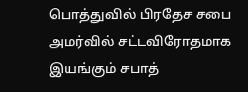பொத்துவில் பிரதேச சபை அமர்வில் சட்டவிரோதமாக இயங்கும் சபாத்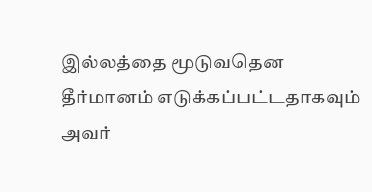இல்லத்தை மூடுவதென தீர்மானம் எடுக்கப்பட்டதாகவும் அவர்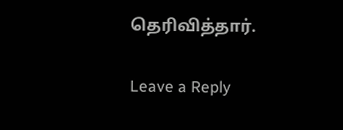தெரிவித்தார்.

Leave a Reply